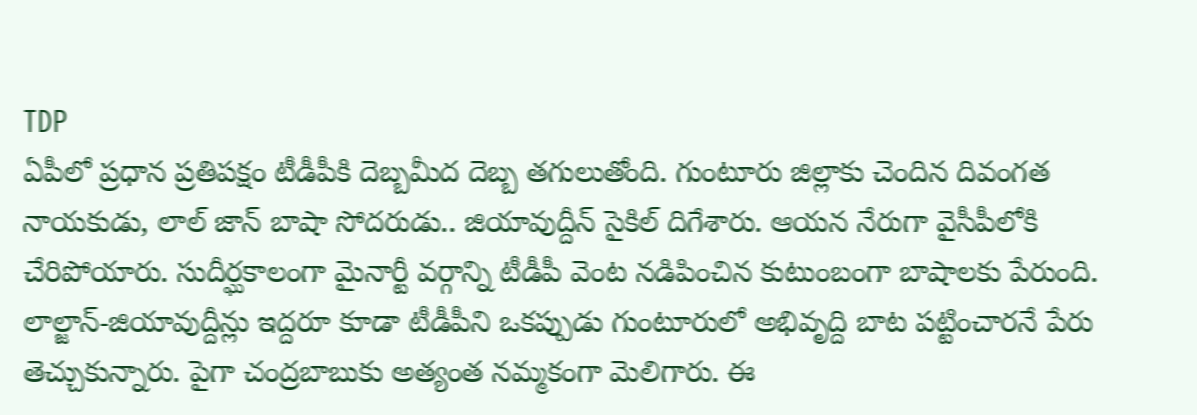TDP
ఏపీలో ప్రధాన ప్రతిపక్షం టీడీపీకి దెబ్బమీద దెబ్బ తగులుతోంది. గుంటూరు జిల్లాకు చెందిన దివంగత నాయకుడు, లాల్ జాన్ బాషా సోదరుడు.. జియావుద్దీన్ సైకిల్ దిగేశారు. ఆయన నేరుగా వైసీపీలోకి చేరిపోయారు. సుదీర్ఘకాలంగా మైనార్టీ వర్గాన్ని టీడీపీ వెంట నడిపించిన కుటుంబంగా బాషాలకు పేరుంది. లాల్జాన్-జియావుద్దీన్లు ఇద్దరూ కూడా టీడీపీని ఒకప్పుడు గుంటూరులో అభివృద్ది బాట పట్టించారనే పేరు తెచ్చుకున్నారు. పైగా చంద్రబాబుకు అత్యంత నమ్మకంగా మెలిగారు. ఈ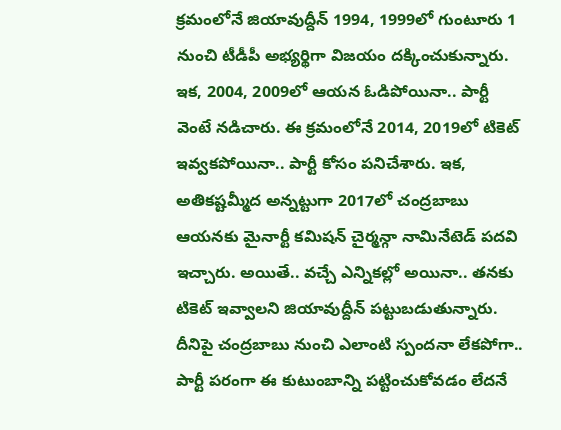క్రమంలోనే జియావుద్దీన్ 1994, 1999లో గుంటూరు 1 నుంచి టీడీపీ అభ్యర్థిగా విజయం దక్కించుకున్నారు. ఇక, 2004, 2009లో ఆయన ఓడిపోయినా.. పార్టీ వెంటే నడిచారు. ఈ క్రమంలోనే 2014, 2019లో టికెట్ ఇవ్వకపోయినా.. పార్టీ కోసం పనిచేశారు. ఇక, అతికష్టమ్మీద అన్నట్టుగా 2017లో చంద్రబాబు ఆయనకు మైనార్టీ కమిషన్ చైర్మన్గా నామినేటెడ్ పదవి ఇచ్చారు. అయితే.. వచ్చే ఎన్నికల్లో అయినా.. తనకు టికెట్ ఇవ్వాలని జియావుద్దీన్ పట్టుబడుతున్నారు. దీనిపై చంద్రబాబు నుంచి ఎలాంటి స్పందనా లేకపోగా.. పార్టీ పరంగా ఈ కుటుంబాన్ని పట్టించుకోవడం లేదనే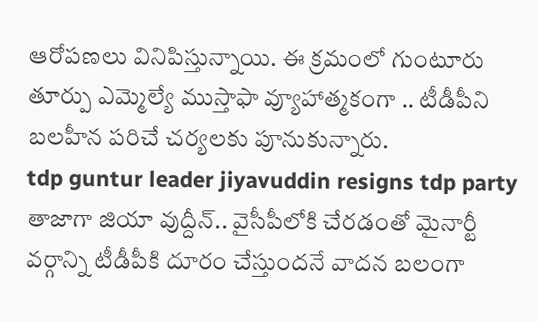ఆరోపణలు వినిపిస్తున్నాయి. ఈ క్రమంలో గుంటూరు తూర్పు ఎమ్మెల్యే ముస్తాఫా వ్యూహాత్మకంగా .. టీడీపీని బలహీన పరిచే చర్యలకు పూనుకున్నారు.
tdp guntur leader jiyavuddin resigns tdp party
తాజాగా జియా వుద్దీన్.. వైసీపీలోకి చేరడంతో మైనార్టీ వర్గాన్ని టీడీపీకి దూరం చేస్తుందనే వాదన బలంగా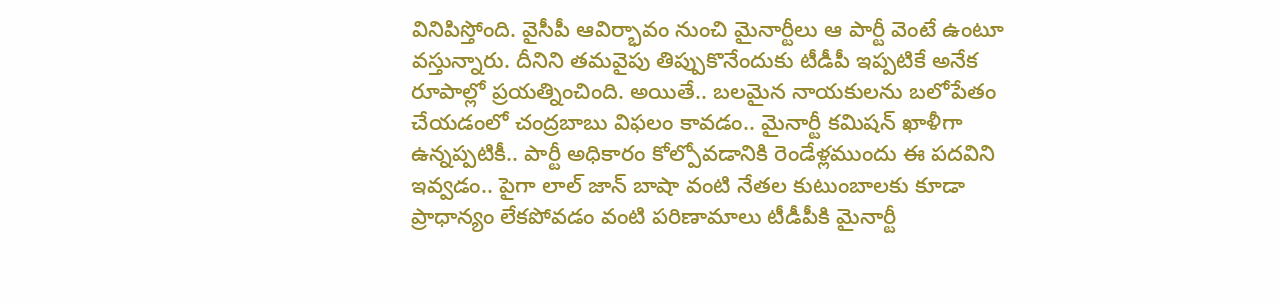వినిపిస్తోంది. వైసీపీ ఆవిర్భావం నుంచి మైనార్టీలు ఆ పార్టీ వెంటే ఉంటూ వస్తున్నారు. దీనిని తమవైపు తిప్పుకొనేందుకు టీడీపీ ఇప్పటికే అనేక రూపాల్లో ప్రయత్నించింది. అయితే.. బలమైన నాయకులను బలోపేతం చేయడంలో చంద్రబాబు విఫలం కావడం.. మైనార్టీ కమిషన్ ఖాళీగా ఉన్నప్పటికీ.. పార్టీ అధికారం కోల్పోవడానికి రెండేళ్లముందు ఈ పదవిని ఇవ్వడం.. పైగా లాల్ జాన్ బాషా వంటి నేతల కుటుంబాలకు కూడా ప్రాధాన్యం లేకపోవడం వంటి పరిణామాలు టీడీపీకి మైనార్టీ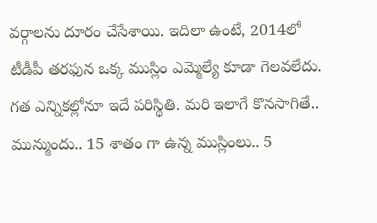వర్గాలను దూరం చేసేశాయి. ఇదిలా ఉంటే, 2014లో టీడీపీ తరఫున ఒక్క ముస్లిం ఎమ్మెల్యే కూడా గెలవలేదు. గత ఎన్నికల్లోనూ ఇదే పరిస్థితి. మరి ఇలాగే కొనసాగితే.. మున్ముందు.. 15 శాతం గా ఉన్న ముస్లింలు.. 5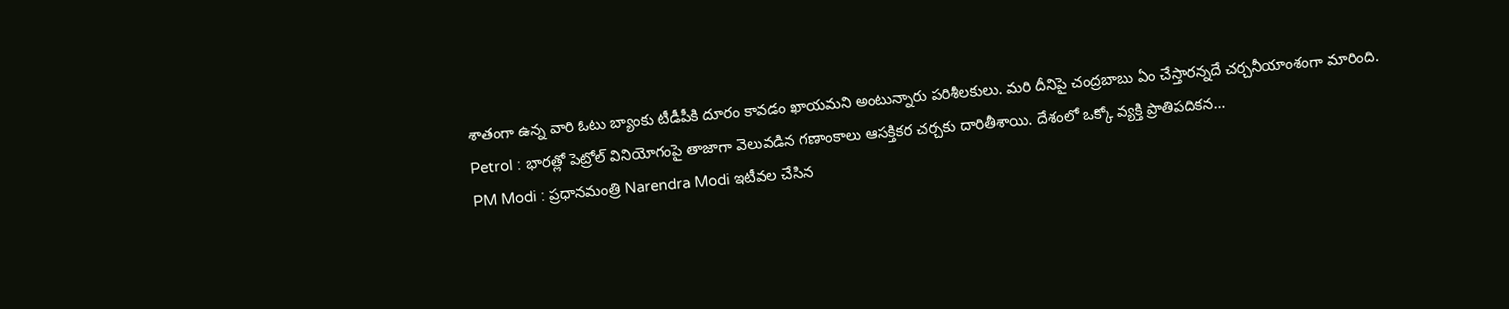శాతంగా ఉన్న వారి ఓటు బ్యాంకు టీడీపీకి దూరం కావడం ఖాయమని అంటున్నారు పరిశీలకులు. మరి దీనిపై చంద్రబాబు ఏం చేస్తారన్నదే చర్చనీయాంశంగా మారింది.
Petrol : భారత్లో పెట్రోల్ వినియోగంపై తాజాగా వెలువడిన గణాంకాలు ఆసక్తికర చర్చకు దారితీశాయి. దేశంలో ఒక్కో వ్యక్తి ప్రాతిపదికన…
PM Modi : ప్రధానమంత్రి Narendra Modi ఇటీవల చేసిన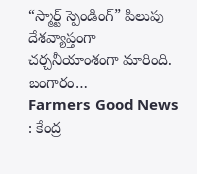“స్మార్ట్ స్పెండింగ్” పిలుపు దేశవ్యాప్తంగా చర్చనీయాంశంగా మారింది. బంగారం…
Farmers Good News : కేంద్ర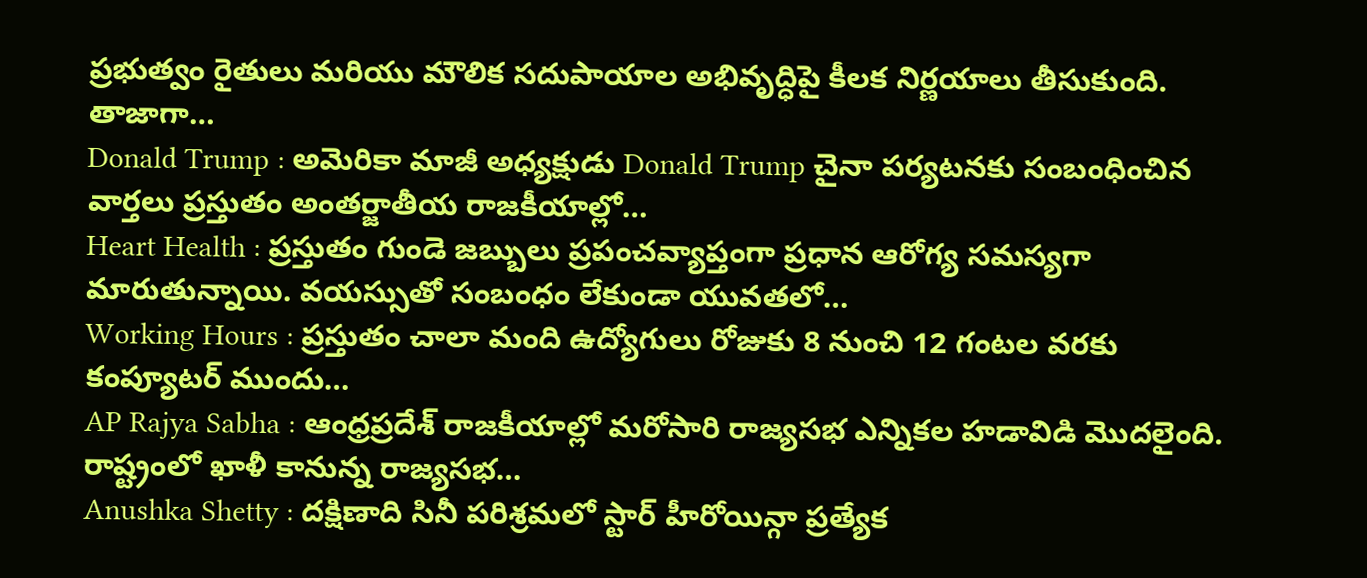ప్రభుత్వం రైతులు మరియు మౌలిక సదుపాయాల అభివృద్ధిపై కీలక నిర్ణయాలు తీసుకుంది. తాజాగా…
Donald Trump : అమెరికా మాజీ అధ్యక్షుడు Donald Trump చైనా పర్యటనకు సంబంధించిన వార్తలు ప్రస్తుతం అంతర్జాతీయ రాజకీయాల్లో…
Heart Health : ప్రస్తుతం గుండె జబ్బులు ప్రపంచవ్యాప్తంగా ప్రధాన ఆరోగ్య సమస్యగా మారుతున్నాయి. వయస్సుతో సంబంధం లేకుండా యువతలో…
Working Hours : ప్రస్తుతం చాలా మంది ఉద్యోగులు రోజుకు 8 నుంచి 12 గంటల వరకు కంప్యూటర్ ముందు…
AP Rajya Sabha : ఆంధ్రప్రదేశ్ రాజకీయాల్లో మరోసారి రాజ్యసభ ఎన్నికల హడావిడి మొదలైంది. రాష్ట్రంలో ఖాళీ కానున్న రాజ్యసభ…
Anushka Shetty : దక్షిణాది సినీ పరిశ్రమలో స్టార్ హీరోయిన్గా ప్రత్యేక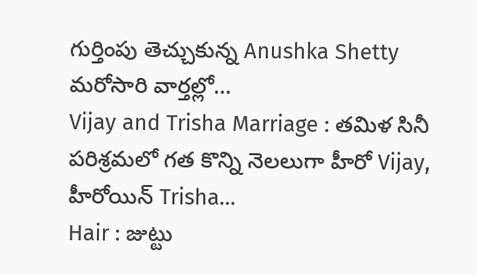గుర్తింపు తెచ్చుకున్న Anushka Shetty మరోసారి వార్తల్లో…
Vijay and Trisha Marriage : తమిళ సినీ పరిశ్రమలో గత కొన్ని నెలలుగా హీరో Vijay, హీరోయిన్ Trisha…
Hair : జుట్టు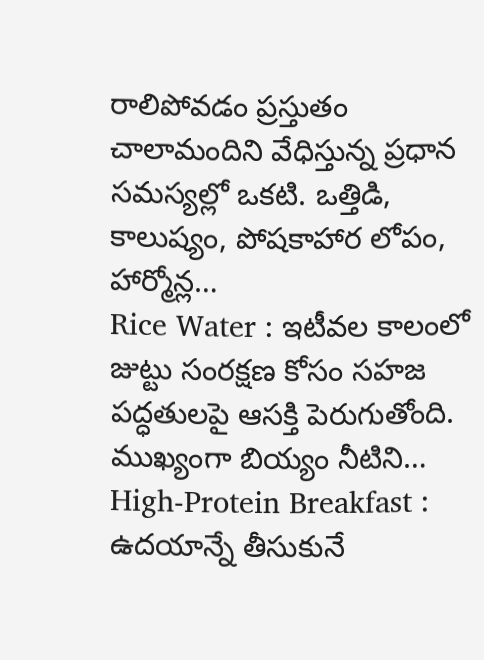రాలిపోవడం ప్రస్తుతం చాలామందిని వేధిస్తున్న ప్రధాన సమస్యల్లో ఒకటి. ఒత్తిడి, కాలుష్యం, పోషకాహార లోపం, హార్మోన్ల…
Rice Water : ఇటీవల కాలంలో జుట్టు సంరక్షణ కోసం సహజ పద్ధతులపై ఆసక్తి పెరుగుతోంది. ముఖ్యంగా బియ్యం నీటిని…
High-Protein Breakfast : ఉదయాన్నే తీసుకునే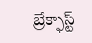బ్రేక్ఫాస్ట్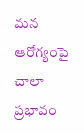మన ఆరోగ్యంపై చాలా ప్రభావం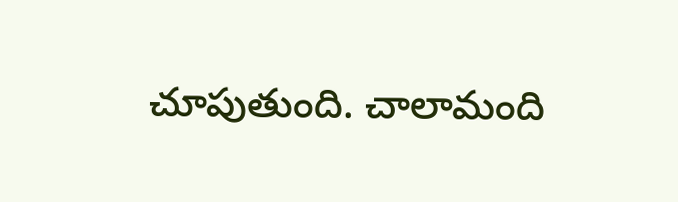చూపుతుంది. చాలామంది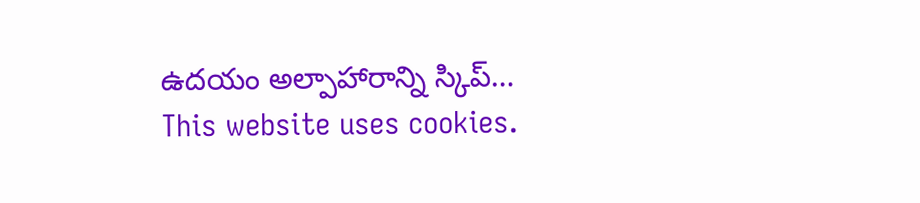ఉదయం అల్పాహారాన్ని స్కిప్…
This website uses cookies.